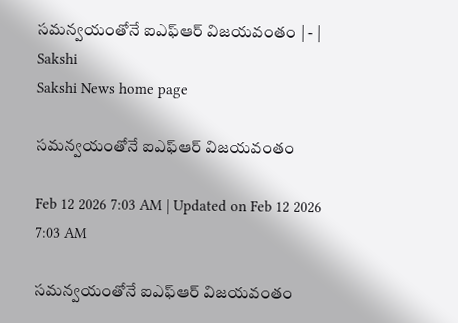సమన్వయంతోనే ఐఎఫ్‌ఆర్‌ విజయవంతం | - | Sakshi
Sakshi News home page

సమన్వయంతోనే ఐఎఫ్‌ఆర్‌ విజయవంతం

Feb 12 2026 7:03 AM | Updated on Feb 12 2026 7:03 AM

సమన్వయంతోనే ఐఎఫ్‌ఆర్‌ విజయవంతం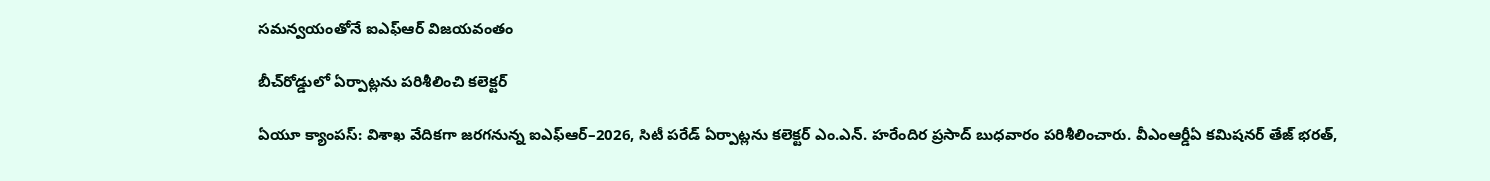సమన్వయంతోనే ఐఎఫ్‌ఆర్‌ విజయవంతం

బీచ్‌రోడ్డులో ఏర్పాట్లను పరిశీలించి కలెక్టర్‌

ఏయూ క్యాంపస్‌: విశాఖ వేదికగా జరగనున్న ఐఎఫ్‌ఆర్‌–2026, సిటీ పరేడ్‌ ఏర్పాట్లను కలెక్టర్‌ ఎం.ఎన్‌. హరేందిర ప్రసాద్‌ బుధవారం పరిశీలించారు. వీఎంఆర్డీఏ కమిషనర్‌ తేజ్‌ భరత్‌,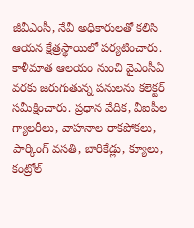జీవీఎంసీ, నేవీ అధికారులతో కలిసి ఆయన క్షేత్రస్థాయిలో పర్యటించారు. కాళీమాత ఆలయం నుంచి వైఎంసీఏ వరకు జరుగుతున్న పనులను కలెక్టర్‌ సమీక్షించారు. ప్రధాన వేదిక, వీఐపీల గ్యాలరీలు, వాహనాల రాకపోకలు, పార్కింగ్‌ వసతి, బారికేడ్లు, క్యూలు, కంట్రోల్‌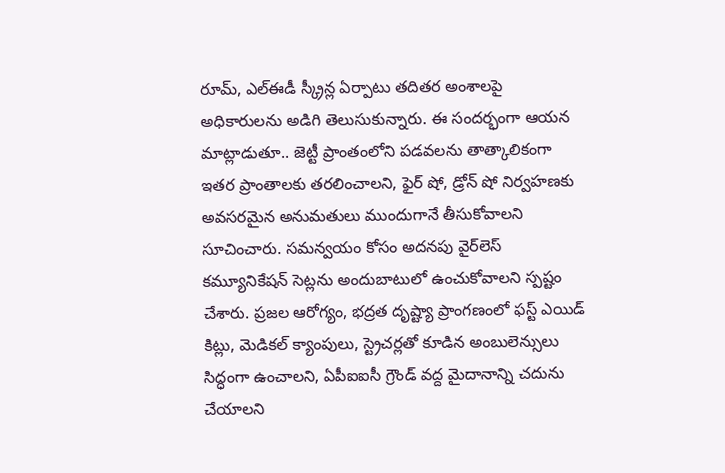రూమ్‌, ఎల్‌ఈడీ స్క్రీన్ల ఏర్పాటు తదితర అంశాలపై అధికారులను అడిగి తెలుసుకున్నారు. ఈ సందర్భంగా ఆయన మాట్లాడుతూ.. జెట్టీ ప్రాంతంలోని పడవలను తాత్కాలికంగా ఇతర ప్రాంతాలకు తరలించాలని, ఫైర్‌ షో, డ్రోన్‌ షో నిర్వహణకు అవసరమైన అనుమతులు ముందుగానే తీసుకోవాలని సూచించారు. సమన్వయం కోసం అదనపు వైర్‌లెస్‌ కమ్యూనికేషన్‌ సెట్లను అందుబాటులో ఉంచుకోవాలని స్పష్టం చేశారు. ప్రజల ఆరోగ్యం, భద్రత దృష్ట్యా ప్రాంగణంలో ఫస్ట్‌ ఎయిడ్‌ కిట్లు, మెడికల్‌ క్యాంపులు, స్ట్రెచర్లతో కూడిన అంబులెన్సులు సిద్ధంగా ఉంచాలని, ఏపీఐఐసీ గ్రౌండ్‌ వద్ద మైదానాన్ని చదును చేయాలని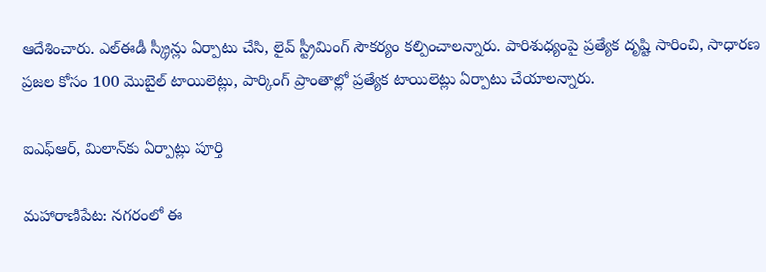ఆదేశించారు. ఎల్‌ఈడీ స్క్రీన్లు ఏర్పాటు చేసి, లైవ్‌ స్ట్రీమింగ్‌ సౌకర్యం కల్పించాలన్నారు. పారిశుధ్యంపై ప్రత్యేక దృష్టి సారించి, సాధారణ ప్రజల కోసం 100 మొబైల్‌ టాయిలెట్లు, పార్కింగ్‌ ప్రాంతాల్లో ప్రత్యేక టాయిలెట్లు ఏర్పాటు చేయాలన్నారు.

ఐఎఫ్‌ఆర్‌, మిలాన్‌కు ఏర్పాట్లు పూర్తి

మహారాణిపేట: నగరంలో ఈ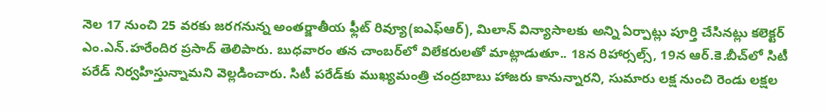నెల 17 నుంచి 25 వరకు జరగనున్న అంతర్జాతీయ ఫ్లీట్‌ రివ్యూ(ఐఎఫ్‌ఆర్‌), మిలాన్‌ విన్యాసాలకు అన్ని ఏర్పాట్లు పూర్తి చేసినట్లు కలెక్టర్‌ ఎం.ఎన్‌.హరేందిర ప్రసాద్‌ తెలిపారు. బుధవారం తన చాంబర్‌లో విలేకరులతో మాట్లాడుతూ.. 18న రిహార్సల్స్‌, 19న ఆర్‌.కె.బీచ్‌లో సిటీ పరేడ్‌ నిర్వహిస్తున్నామని వెల్లడించారు. సిటీ పరేడ్‌కు ముఖ్యమంత్రి చంద్రబాబు హాజరు కానున్నారని, సుమారు లక్ష నుంచి రెండు లక్షల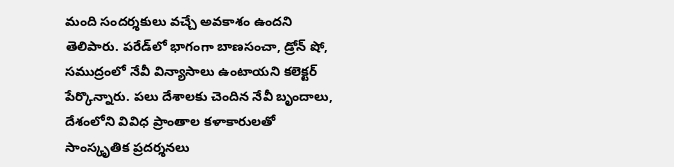మంది సందర్శకులు వచ్చే అవకాశం ఉందని తెలిపారు. పరేడ్‌లో భాగంగా బాణసంచా, డ్రోన్‌ షో, సముద్రంలో నేవీ విన్యాసాలు ఉంటాయని కలెక్టర్‌ పేర్కొన్నారు. పలు దేశాలకు చెందిన నేవీ బృందాలు, దేశంలోని వివిధ ప్రాంతాల కళాకారులతో సాంస్కృతిక ప్రదర్శనలు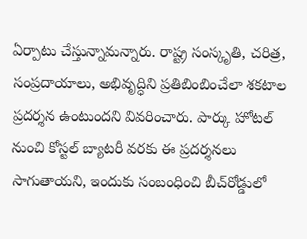ఏర్పాటు చేస్తున్నామన్నారు. రాష్ట్ర సంస్కృతి, చరిత్ర, సంప్రదాయాలు, అభివృద్ధిని ప్రతిబింబించేలా శకటాల ప్రదర్శన ఉంటుందని వివరించారు. పార్కు హోటల్‌ నుంచి కోస్టల్‌ బ్యాటరీ వరకు ఈ ప్రదర్శనలు సాగుతాయని, ఇందుకు సంబంధించి బీచ్‌రోడ్డులో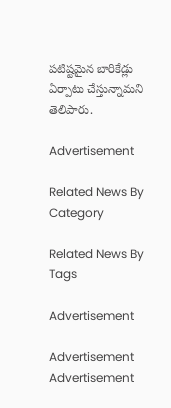పటిష్టమైన బారికేడ్లు ఏర్పాటు చేస్తున్నామని తెలిపారు.

Advertisement

Related News By Category

Related News By Tags

Advertisement

Advertisement
Advertisement